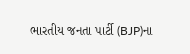ભારતીય જનતા પાર્ટી (BJP)ના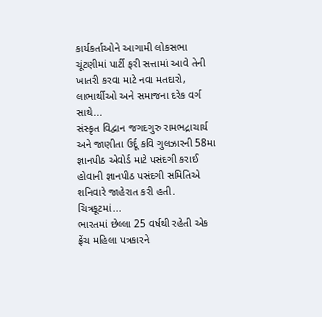કાર્યકર્તાઓને આગામી લોકસભા ચૂંટણીમાં પાર્ટી ફરી સત્તામાં આવે તેની ખાતરી કરવા માટે નવા મતદારો, લાભાર્થીઓ અને સમાજના દરેક વર્ગ સાથે...
સંસ્કૃત વિદ્વાન જગદગુરુ રામભદ્રાચાર્ય અને જાણીતા ઉર્દૂ કવિ ગુલઝારની 58મા જ્ઞાનપીઠ એવોર્ડ માટે પસંદગી કરાઈ હોવાની જ્ઞાનપીઠ પસંદગી સમિતિએ શનિવારે જાહેરાત કરી હતી. ચિત્રકૂટમાં...
ભારતમાં છેલ્લા 25 વર્ષથી રહેતી એક ફ્રેંચ મહિલા પત્રકારને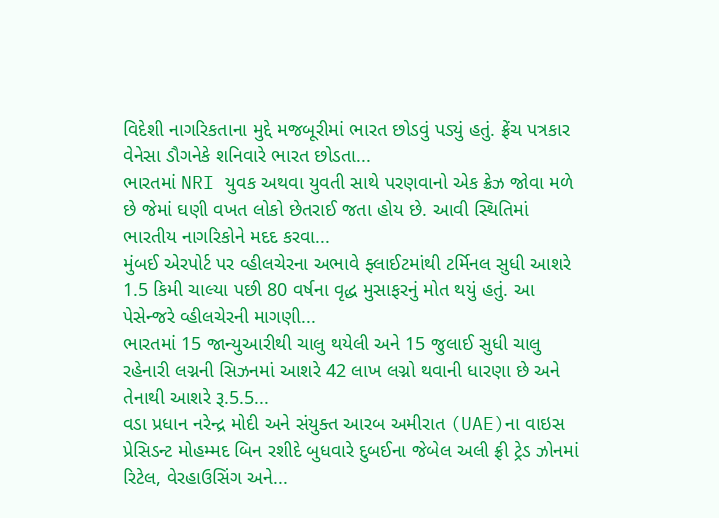વિદેશી નાગરિકતાના મુદ્દે મજબૂરીમાં ભારત છોડવું પડ્યું હતું. ફ્રેંચ પત્રકાર વેનેસા ડૌગનેકે શનિવારે ભારત છોડતા...
ભારતમાં NRI યુવક અથવા યુવતી સાથે પરણવાનો એક ક્રેઝ જોવા મળે છે જેમાં ઘણી વખત લોકો છેતરાઈ જતા હોય છે. આવી સ્થિતિમાં ભારતીય નાગરિકોને મદદ કરવા...
મુંબઈ એરપોર્ટ પર વ્હીલચેરના અભાવે ફ્લાઈટમાંથી ટર્મિનલ સુધી આશરે 1.5 કિમી ચાલ્યા પછી 80 વર્ષના વૃદ્ધ મુસાફરનું મોત થયું હતું. આ પેસેન્જરે વ્હીલચેરની માગણી...
ભારતમાં 15 જાન્યુઆરીથી ચાલુ થયેલી અને 15 જુલાઈ સુધી ચાલુ રહેનારી લગ્નની સિઝનમાં આશરે 42 લાખ લગ્નો થવાની ધારણા છે અને તેનાથી આશરે રૂ.5.5...
વડા પ્રધાન નરેન્દ્ર મોદી અને સંયુક્ત આરબ અમીરાત (UAE)ના વાઇસ પ્રેસિડન્ટ મોહમ્મદ બિન રશીદે બુધવારે દુબઈના જેબેલ અલી ફ્રી ટ્રેડ ઝોનમાં રિટેલ, વેરહાઉસિંગ અને...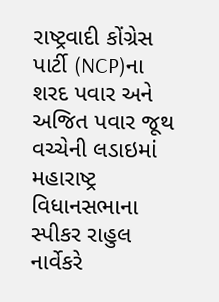રાષ્ટ્રવાદી કોંગ્રેસ પાર્ટી (NCP)ના શરદ પવાર અને અજિત પવાર જૂથ વચ્ચેની લડાઇમાં મહારાષ્ટ્ર વિધાનસભાના સ્પીકર રાહુલ નાર્વેકરે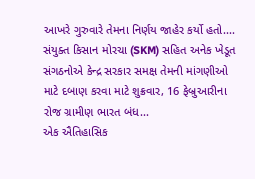આખરે ગુરુવારે તેમના નિર્ણય જાહેર કર્યો હતો....
સંયુક્ત કિસાન મોરચા (SKM) સહિત અનેક ખેડૂત સંગઠનોએ કેન્દ્ર સરકાર સમક્ષ તેમની માંગણીઓ માટે દબાણ કરવા માટે શુક્રવાર, 16 ફેબ્રુઆરીના રોજ ગ્રામીણ ભારત બંધ...
એક ઐતિહાસિક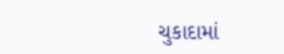ચુકાદામાં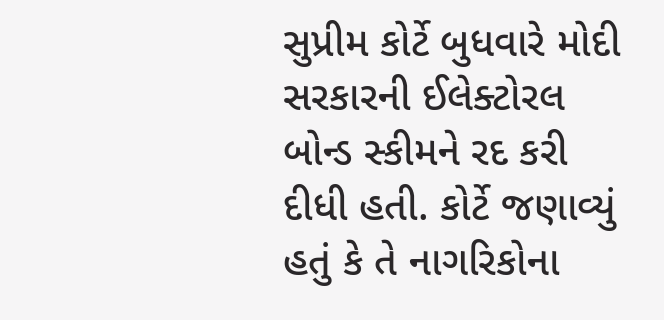સુપ્રીમ કોર્ટે બુધવારે મોદી સરકારની ઈલેક્ટોરલ બોન્ડ સ્કીમને રદ કરી દીધી હતી. કોર્ટે જણાવ્યું હતું કે તે નાગરિકોના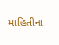માહિતીના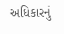અધિકારનું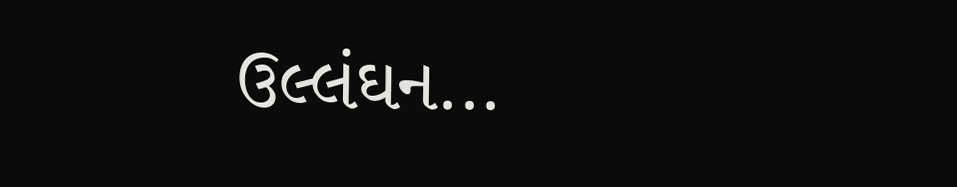ઉલ્લંઘન...